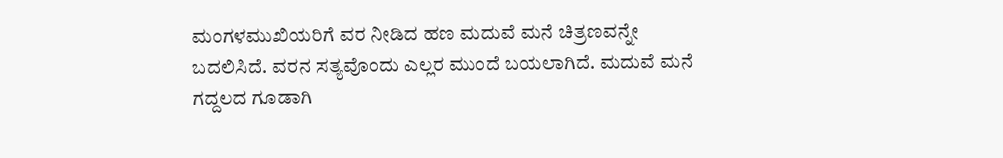ಮಂಗಳಮುಖಿಯರಿಗೆ ವರ ನೀಡಿದ ಹಣ ಮದುವೆ ಮನೆ ಚಿತ್ರಣವನ್ನೇ ಬದಲಿಸಿದೆ. ವರನ ಸತ್ಯವೊಂದು ಎಲ್ಲರ ಮುಂದೆ ಬಯಲಾಗಿದೆ. ಮದುವೆ ಮನೆ ಗದ್ದಲದ ಗೂಡಾಗಿ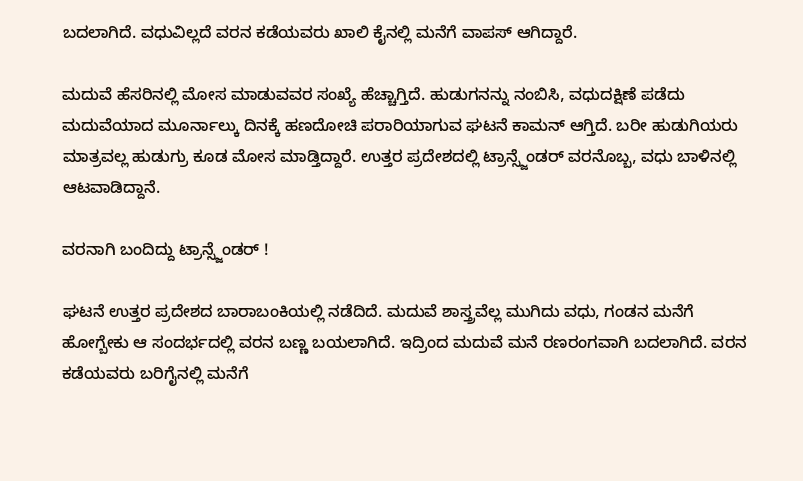ಬದಲಾಗಿದೆ. ವಧುವಿಲ್ಲದೆ ವರನ ಕಡೆಯವರು ಖಾಲಿ ಕೈನಲ್ಲಿ ಮನೆಗೆ ವಾಪಸ್ ಆಗಿದ್ದಾರೆ.

ಮದುವೆ ಹೆಸರಿನಲ್ಲಿ ಮೋಸ ಮಾಡುವವರ ಸಂಖ್ಯೆ ಹೆಚ್ಚಾಗ್ತಿದೆ. ಹುಡುಗನನ್ನು ನಂಬಿಸಿ, ವಧುದಕ್ಷಿಣೆ ಪಡೆದು ಮದುವೆಯಾದ ಮೂರ್ನಾಲ್ಕು ದಿನಕ್ಕೆ ಹಣದೋಚಿ ಪರಾರಿಯಾಗುವ ಘಟನೆ ಕಾಮನ್ ಆಗ್ತಿದೆ. ಬರೀ ಹುಡುಗಿಯರು ಮಾತ್ರವಲ್ಲ ಹುಡುಗ್ರು ಕೂಡ ಮೋಸ ಮಾಡ್ತಿದ್ದಾರೆ. ಉತ್ತರ ಪ್ರದೇಶದಲ್ಲಿ ಟ್ರಾನ್ಸ್ಜೆಂಡರ್ ವರನೊಬ್ಬ, ವಧು ಬಾಳಿನಲ್ಲಿ ಆಟವಾಡಿದ್ದಾನೆ.

ವರನಾಗಿ ಬಂದಿದ್ದು ಟ್ರಾನ್ಸ್ಜೆಂಡರ್ !

ಘಟನೆ ಉತ್ತರ ಪ್ರದೇಶದ ಬಾರಾಬಂಕಿಯಲ್ಲಿ ನಡೆದಿದೆ. ಮದುವೆ ಶಾಸ್ತ್ರವೆಲ್ಲ ಮುಗಿದು ವಧು, ಗಂಡನ ಮನೆಗೆ ಹೋಗ್ಬೇಕು ಆ ಸಂದರ್ಭದಲ್ಲಿ ವರನ ಬಣ್ಣ ಬಯಲಾಗಿದೆ. ಇದ್ರಿಂದ ಮದುವೆ ಮನೆ ರಣರಂಗವಾಗಿ ಬದಲಾಗಿದೆ. ವರನ ಕಡೆಯವರು ಬರಿಗೈನಲ್ಲಿ ಮನೆಗೆ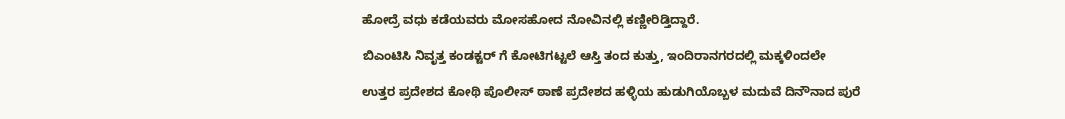ಹೋದ್ರೆ ವಧು ಕಡೆಯವರು ಮೋಸಹೋದ ನೋವಿನಲ್ಲಿ ಕಣ್ಣೀರಿಡ್ತಿದ್ದಾರೆ.

ಬಿಎಂಟಿಸಿ ನಿವೃತ್ತ ಕಂಡಕ್ಟರ್ ಗೆ ಕೋಟಿಗಟ್ಟಲೆ ಆಸ್ತಿ ತಂದ ಕುತ್ತು, ಇಂದಿರಾನಗರದಲ್ಲಿ ಮಕ್ಕಳಿಂದಲೇ

ಉತ್ತರ ಪ್ರದೇಶದ ಕೋಥಿ ಪೊಲೀಸ್ ಠಾಣೆ ಪ್ರದೇಶದ ಹಳ್ಳಿಯ ಹುಡುಗಿಯೊಬ್ಬಳ ಮದುವೆ ದಿನೌನಾದ ಪುರೆ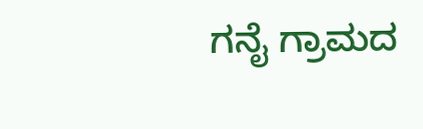ಗನೈ ಗ್ರಾಮದ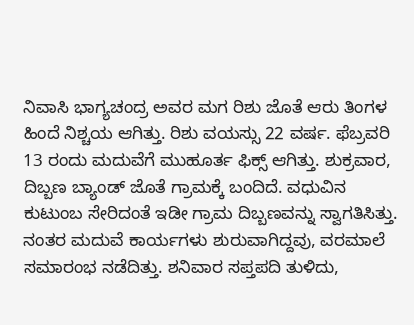ನಿವಾಸಿ ಭಾಗ್ಯಚಂದ್ರ ಅವರ ಮಗ ರಿಶು ಜೊತೆ ಆರು ತಿಂಗಳ ಹಿಂದೆ ನಿಶ್ಚಯ ಆಗಿತ್ತು. ರಿಶು ವಯಸ್ಸು 22 ವರ್ಷ. ಫೆಬ್ರವರಿ 13 ರಂದು ಮದುವೆಗೆ ಮುಹೂರ್ತ ಫಿಕ್ಸ್ ಆಗಿತ್ತು. ಶುಕ್ರವಾರ, ದಿಬ್ಬಣ ಬ್ಯಾಂಡ್ ಜೊತೆ ಗ್ರಾಮಕ್ಕೆ ಬಂದಿದೆ. ವಧುವಿನ ಕುಟುಂಬ ಸೇರಿದಂತೆ ಇಡೀ ಗ್ರಾಮ ದಿಬ್ಬಣವನ್ನು ಸ್ವಾಗತಿಸಿತ್ತು. ನಂತರ ಮದುವೆ ಕಾರ್ಯಗಳು ಶುರುವಾಗಿದ್ದವು, ವರಮಾಲೆ ಸಮಾರಂಭ ನಡೆದಿತ್ತು. ಶನಿವಾರ ಸಪ್ತಪದಿ ತುಳಿದು,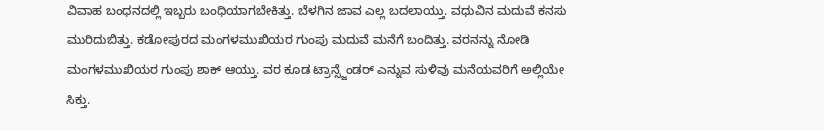ವಿವಾಹ ಬಂಧನದಲ್ಲಿ ಇಬ್ಬರು ಬಂಧಿಯಾಗಬೇಕಿತ್ತು. ಬೆಳಗಿನ ಜಾವ ಎಲ್ಲ ಬದಲಾಯ್ತು. ವಧುವಿನ ಮದುವೆ ಕನಸು ಮುರಿದುಬಿತ್ತು. ಕಡೋಪುರದ ಮಂಗಳಮುಖಿಯರ ಗುಂಪು ಮದುವೆ ಮನೆಗೆ ಬಂದಿತ್ತು. ವರನನ್ನು ನೋಡಿ ಮಂಗಳಮುಖಿಯರ ಗುಂಪು ಶಾಕ್ ಆಯ್ತು. ವರ ಕೂಡ ಟ್ರಾನ್ಸ್ಜೆಂಡರ್ ಎನ್ನುವ ಸುಳಿವು ಮನೆಯವರಿಗೆ ಅಲ್ಲಿಯೇ ಸಿಕ್ತು.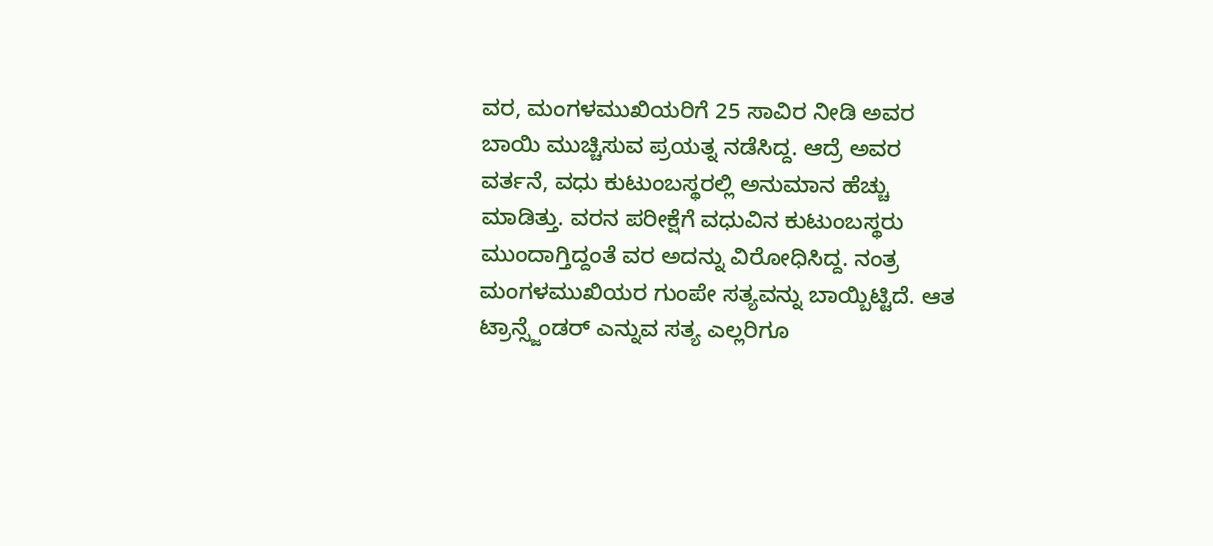ವರ, ಮಂಗಳಮುಖಿಯರಿಗೆ 25 ಸಾವಿರ ನೀಡಿ ಅವರ ಬಾಯಿ ಮುಚ್ಚಿಸುವ ಪ್ರಯತ್ನ ನಡೆಸಿದ್ದ. ಆದ್ರೆ ಅವರ ವರ್ತನೆ, ವಧು ಕುಟುಂಬಸ್ಥರಲ್ಲಿ ಅನುಮಾನ ಹೆಚ್ಚು ಮಾಡಿತ್ತು. ವರನ ಪರೀಕ್ಷೆಗೆ ವಧುವಿನ ಕುಟುಂಬಸ್ಥರು ಮುಂದಾಗ್ತಿದ್ದಂತೆ ವರ ಅದನ್ನು ವಿರೋಧಿಸಿದ್ದ. ನಂತ್ರ ಮಂಗಳಮುಖಿಯರ ಗುಂಪೇ ಸತ್ಯವನ್ನು ಬಾಯ್ಬಿಟ್ಟಿದೆ. ಆತ ಟ್ರಾನ್ಸ್ಜೆಂಡರ್ ಎನ್ನುವ ಸತ್ಯ ಎಲ್ಲರಿಗೂ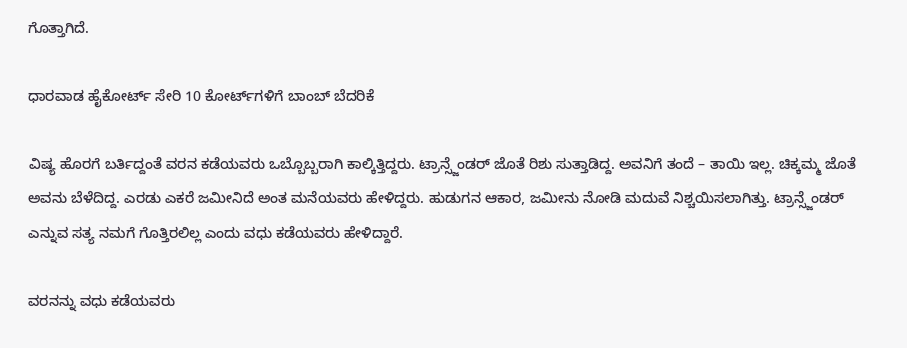ಗೊತ್ತಾಗಿದೆ.

ಧಾರವಾಡ ಹೈಕೋರ್ಟ್ ಸೇರಿ 10 ಕೋರ್ಟ್‌ಗಳಿಗೆ ಬಾಂಬ್ ಬೆದರಿಕೆ

ವಿಷ್ಯ ಹೊರಗೆ ಬರ್ತಿದ್ದಂತೆ ವರನ ಕಡೆಯವರು ಒಬ್ಬೊಬ್ಬರಾಗಿ ಕಾಲ್ಕಿತ್ತಿದ್ದರು. ಟ್ರಾನ್ಸ್ಜೆಂಡರ್ ಜೊತೆ ರಿಶು ಸುತ್ತಾಡಿದ್ದ. ಅವನಿಗೆ ತಂದೆ – ತಾಯಿ ಇಲ್ಲ. ಚಿಕ್ಕಮ್ಮ ಜೊತೆ ಅವನು ಬೆಳೆದಿದ್ದ. ಎರಡು ಎಕರೆ ಜಮೀನಿದೆ ಅಂತ ಮನೆಯವರು ಹೇಳಿದ್ದರು. ಹುಡುಗನ ಆಕಾರ, ಜಮೀನು ನೋಡಿ ಮದುವೆ ನಿಶ್ಚಯಿಸಲಾಗಿತ್ತು. ಟ್ರಾನ್ಸ್ಜೆಂಡರ್ ಎನ್ನುವ ಸತ್ಯ ನಮಗೆ ಗೊತ್ತಿರಲಿಲ್ಲ ಎಂದು ವಧು ಕಡೆಯವರು ಹೇಳಿದ್ದಾರೆ.

ವರನನ್ನು ವಧು ಕಡೆಯವರು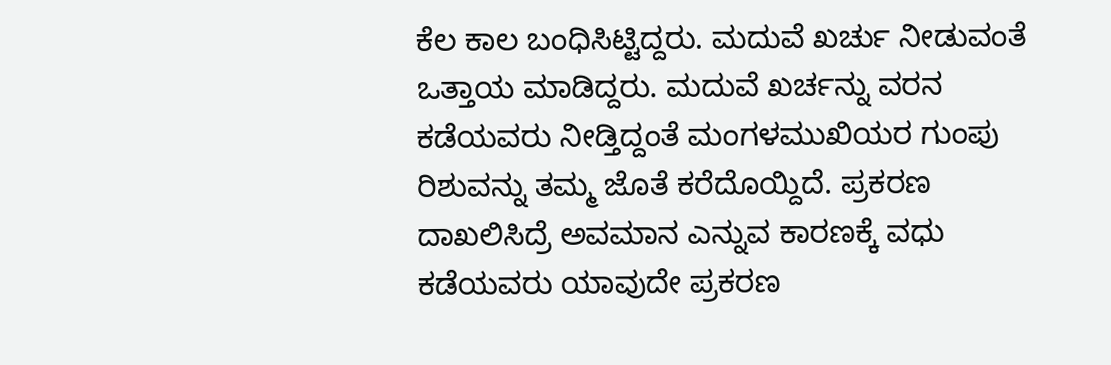ಕೆಲ ಕಾಲ ಬಂಧಿಸಿಟ್ಟಿದ್ದರು. ಮದುವೆ ಖರ್ಚು ನೀಡುವಂತೆ ಒತ್ತಾಯ ಮಾಡಿದ್ದರು. ಮದುವೆ ಖರ್ಚನ್ನು ವರನ ಕಡೆಯವರು ನೀಡ್ತಿದ್ದಂತೆ ಮಂಗಳಮುಖಿಯರ ಗುಂಪು ರಿಶುವನ್ನು ತಮ್ಮ ಜೊತೆ ಕರೆದೊಯ್ದಿದೆ. ಪ್ರಕರಣ ದಾಖಲಿಸಿದ್ರೆ ಅವಮಾನ ಎನ್ನುವ ಕಾರಣಕ್ಕೆ ವಧು ಕಡೆಯವರು ಯಾವುದೇ ಪ್ರಕರಣ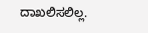ದಾಖಲಿಸಲಿಲ್ಲ.